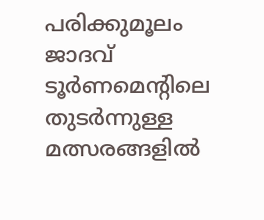പരിക്കുമൂലം ജാദവ് ടൂര്‍ണമെന്റിലെ തുടര്‍ന്നുള്ള മത്സരങ്ങളില്‍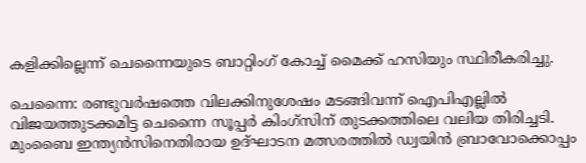കളിക്കില്ലെന്ന് ചെന്നൈയുടെ ബാറ്റിംഗ് കോച്ച് മൈക്ക് ഹസിയും സ്ഥിരീകരിച്ചു.

ചെന്നൈ: രണ്ടുവര്‍ഷത്തെ വിലക്കിനുശേഷം മടങ്ങിവന്ന് ഐപിഎല്ലില്‍ വിജയത്തുടക്കമിട്ട ചെന്നൈ സൂപ്പര്‍ കിംഗ്സിന് തുടക്കത്തിലെ വലിയ തിരിച്ചടി. മുംബൈ ഇന്ത്യന്‍സിനെതിരായ ഉദ്ഘാടന മത്സരത്തില്‍ ഡ്വയിന്‍ ബ്രാവോക്കൊപ്പം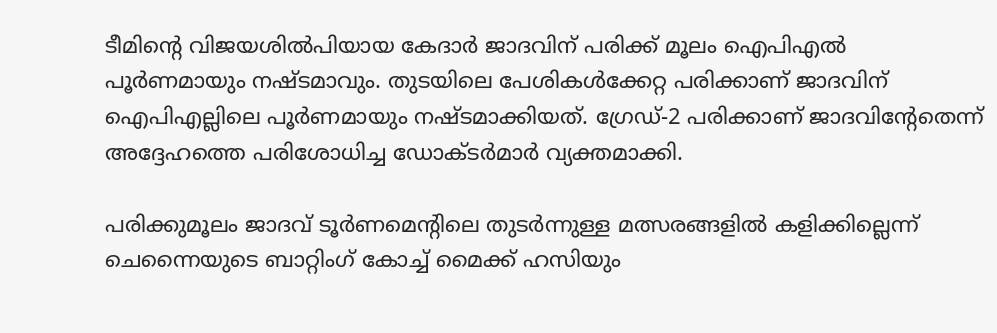ടീമിന്റെ വിജയശില്‍പിയായ കേദാര്‍ ജാദവിന് പരിക്ക് മൂലം ഐപിഎല്‍ പൂര്‍ണമായും നഷ്ടമാവും. തുടയിലെ പേശികള്‍ക്കേറ്റ പരിക്കാണ് ജാദവിന് ഐപിഎല്ലിലെ പൂര്‍ണമായും നഷ്ടമാക്കിയത്. ഗ്രേഡ്-2 പരിക്കാണ് ജാദവിന്റേതെന്ന് അദ്ദേഹത്തെ പരിശോധിച്ച ഡോക്ടര്‍മാര്‍ വ്യക്തമാക്കി.

പരിക്കുമൂലം ജാദവ് ടൂര്‍ണമെന്റിലെ തുടര്‍ന്നുള്ള മത്സരങ്ങളില്‍ കളിക്കില്ലെന്ന് ചെന്നൈയുടെ ബാറ്റിംഗ് കോച്ച് മൈക്ക് ഹസിയും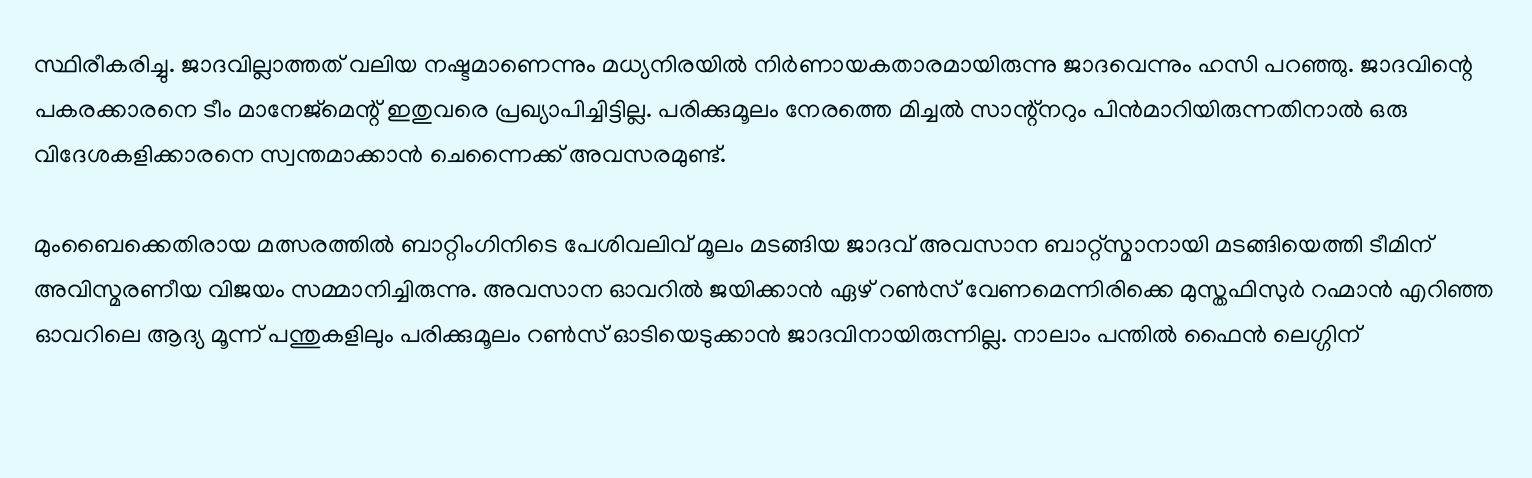സ്ഥിരീകരിച്ചു. ജാദവില്ലാത്തത് വലിയ നഷ്ടമാണെന്നും മധ്യനിരയില്‍ നിര്‍ണായകതാരമായിരുന്നു ജാദവെന്നും ഹസി പറഞ്ഞു. ജാദവിന്റെ പകരക്കാരനെ ടീം മാനേജ്മെന്റ് ഇതുവരെ പ്രഖ്യാപിച്ചിട്ടില്ല. പരിക്കുമൂലം നേരത്തെ മിച്ചല്‍ സാന്റ്നറും പിന്‍മാറിയിരുന്നതിനാല്‍ ഒരു വിദേശകളിക്കാരനെ സ്വന്തമാക്കാന്‍ ചെന്നൈക്ക് അവസരമുണ്ട്.

മുംബൈക്കെതിരായ മത്സരത്തില്‍ ബാറ്റിംഗിനിടെ പേശിവലിവ് മൂലം മടങ്ങിയ ജാദവ് അവസാന ബാറ്റ്സ്മാനായി മടങ്ങിയെത്തി ടീമിന് അവിസ്മരണീയ വിജയം സമ്മാനിച്ചിരുന്നു. അവസാന ഓവറില്‍ ജയിക്കാന്‍ ഏഴ് റണ്‍സ് വേണമെന്നിരിക്കെ മുസ്തഫിസുര്‍ റഹ്മാന്‍ എറിഞ്ഞ ഓവറിലെ ആദ്യ മൂന്ന് പന്തുകളിലും പരിക്കുമൂലം റണ്‍സ് ഓടിയെടുക്കാന്‍ ജാദവിനായിരുന്നില്ല. നാലാം പന്തില്‍ ഫൈന്‍ ലെഗ്ഗിന്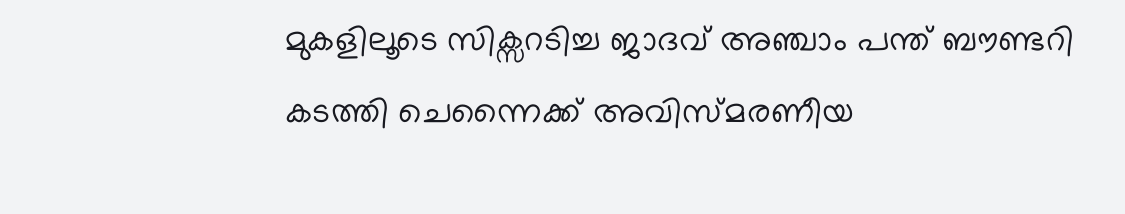മുകളിലൂടെ സിക്സറടിച്ച ജാദവ് അഞ്ചാം പന്ത് ബൗണ്ടറി കടത്തി ചെന്നൈക്ക് അവിസ്മരണീയ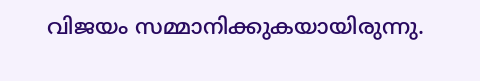വിജയം സമ്മാനിക്കുകയായിരുന്നു.